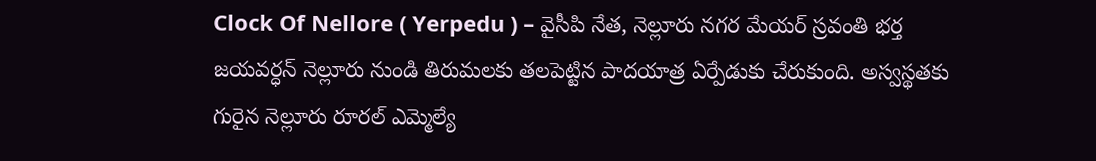Clock Of Nellore ( Yerpedu ) – వైసీపి నేత, నెల్లూరు నగర మేయర్ స్రవంతి భర్త జయవర్ధన్ నెల్లూరు నుండి తిరుమలకు తలపెట్టిన పాదయాత్ర ఏర్పేడుకు చేరుకుంది. అస్వస్థతకు గురైన నెల్లూరు రూరల్ ఎమ్మెల్యే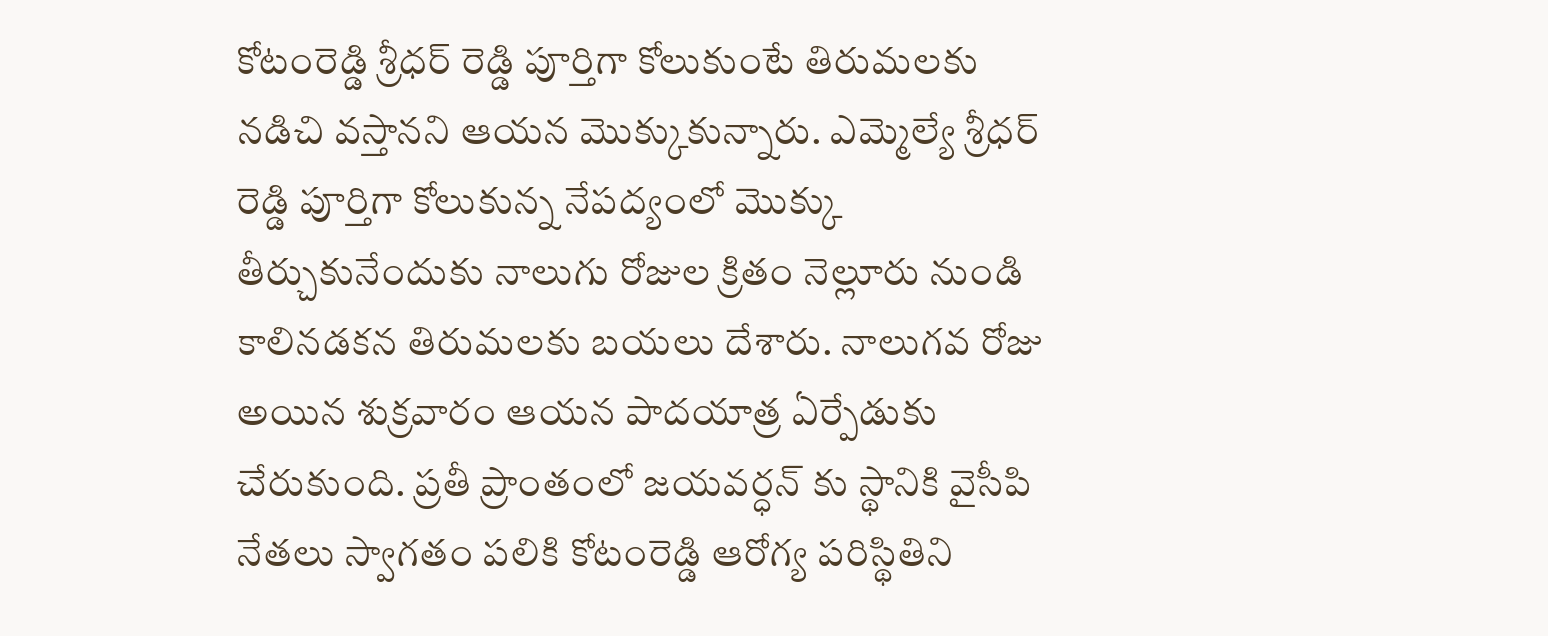కోటంరెడ్డి శ్రీధర్ రెడ్డి పూర్తిగా కోలుకుంటే తిరుమలకు నడిచి వస్తానని ఆయన మొక్కుకున్నారు. ఎమ్మెల్యే శ్రీధర్ రెడ్డి పూర్తిగా కోలుకున్న నేపద్యంలో మొక్కు తీర్చుకునేందుకు నాలుగు రోజుల క్రితం నెల్లూరు నుండి కాలినడకన తిరుమలకు బయలు దేశారు. నాలుగవ రోజు అయిన శుక్రవారం ఆయన పాదయాత్ర ఏర్పేడుకు చేరుకుంది. ప్రతీ ప్రాంతంలో జయవర్ధన్ కు స్థానికి వైసీపి నేతలు స్వాగతం పలికి కోటంరెడ్డి ఆరోగ్య పరిస్థితిని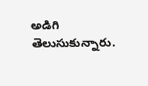అడిగి తెలుసుకున్నారు.